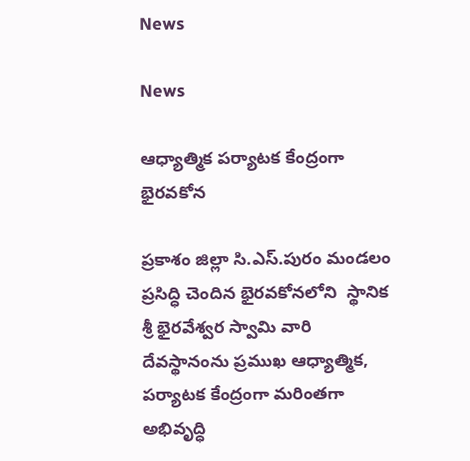News

News

ఆధ్యాత్మిక పర్యాటక కేంద్రంగా భైరవకోన

ప్రకాశం జిల్లా సి.ఎస్.పురం మండలం ప్రసిద్ధి చెందిన భైరవకోనలోని  స్థానిక శ్రీ భైరవేశ్వర స్వామి వారి దేవస్థానంను ప్రముఖ ఆధ్యాత్మిక, పర్యాటక కేంద్రంగా మరింతగా అభివృద్ధి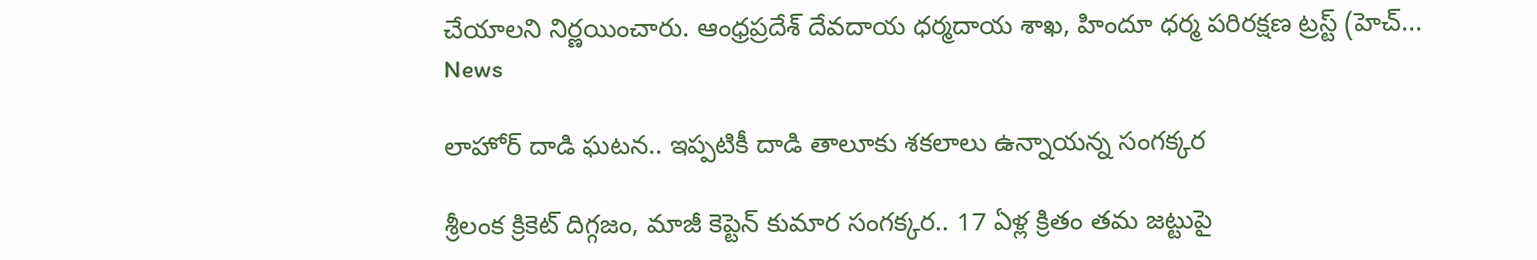చేయాలని నిర్ణయించారు. ఆంధ్రప్రదేశ్ దేవదాయ ధర్మదాయ శాఖ, హిందూ ధర్మ పరిరక్షణ ట్రస్ట్ (హెచ్...
News

లాహోర్ దాడి ఘటన.. ఇప్పటికీ దాడి తాలూకు శకలాలు ఉన్నాయన్న సంగక్కర

శ్రీలంక క్రికెట్ దిగ్గజం, మాజీ కెప్టెన్ కుమార సంగక్కర.. 17 ఏళ్ల క్రితం తమ జట్టుపై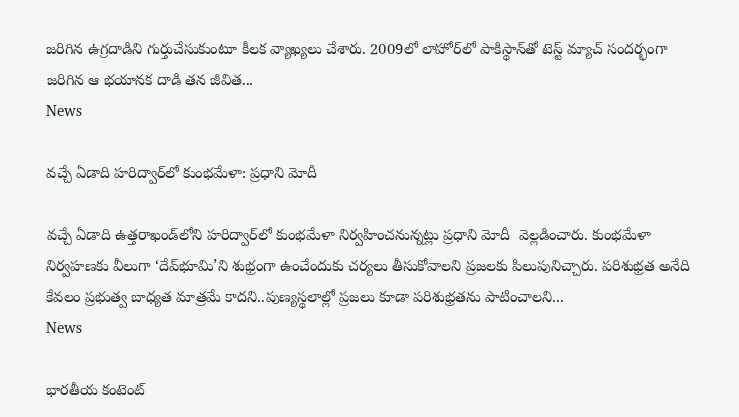జరిగిన ఉగ్రదాడిని గుర్తుచేసుకుంటూ కీలక వ్యాఖ్యలు చేశారు. 2009లో లాహోర్‌లో పాకిస్థాన్‌తో టెస్ట్ మ్యాచ్ సందర్భంగా జరిగిన ఆ భయానక దాడి తన జీవిత...
News

వచ్చే ఏడాది హరిద్వార్‌లో కుంభమేళా: ప్రధాని మోదీ

వచ్చే ఏడాది ఉత్తరాఖండ్‌లోని హరిద్వార్‌లో కుంభమేళా నిర్వహించనున్నట్లు ప్రధాని మోదీ  వెల్లడించారు. కుంభమేళా నిర్వహణకు వీలుగా ‘దేవ్‌భూమి’ని శుభ్రంగా ఉంచేందుకు చర్యలు తీసుకోవాలని ప్రజలకు పిలుపునిచ్చారు. పరిశుభ్రత అనేది కేవలం ప్రభుత్వ బాధ్యత మాత్రమే కాదని..పుణ్యస్థలాల్లో ప్రజలు కూడా పరిశుభ్రతను పాటించాలని...
News

భారతీయ కంటెంట్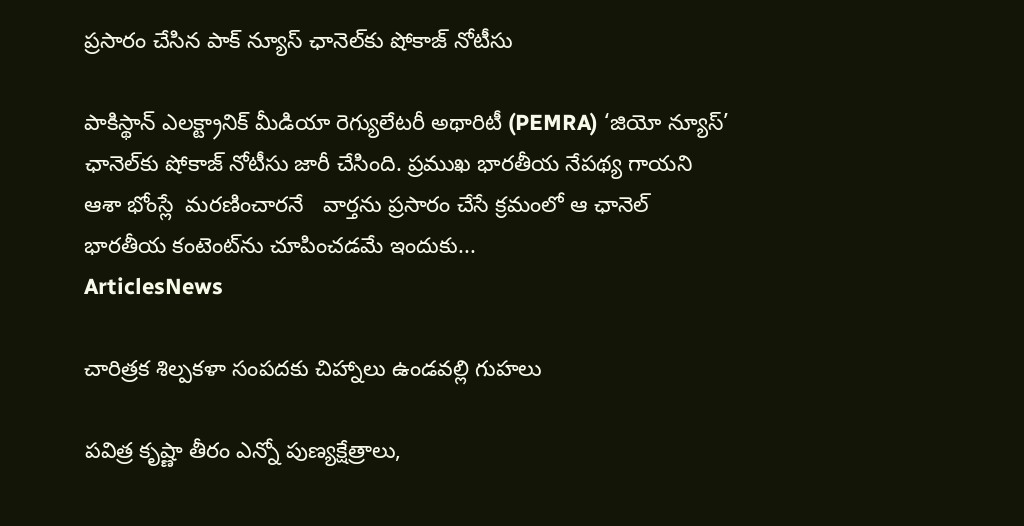ప్రసారం చేసిన పాక్ న్యూస్ ఛానెల్‌కు షోకాజ్ నోటీసు

పాకిస్థాన్ ఎలక్ట్రానిక్ మీడియా రెగ్యులేటరీ అథారిటీ (PEMRA) ‘జియో న్యూస్’ ఛానెల్‌కు షోకాజ్ నోటీసు జారీ చేసింది. ప్రముఖ భారతీయ నేపథ్య గాయని ఆశా భోంస్లే  మరణించారనే   వార్తను ప్రసారం చేసే క్రమంలో ఆ ఛానెల్ భారతీయ కంటెంట్‌ను చూపించడమే ఇందుకు...
ArticlesNews

చారిత్రక శిల్పకళా సంపదకు చిహ్నాలు ఉండవల్లి గుహలు

పవిత్ర కృష్ణా తీరం ఎన్నో పుణ్యక్షేత్రాలు,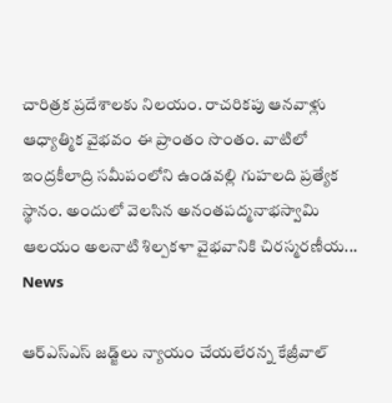చారిత్రక ప్రదేశాలకు నిలయం. రాచరికపు ఆనవాళ్లు ఆధ్యాత్మిక వైభవం ఈ ప్రాంతం సొంతం. వాటిలో ఇంద్రకీలాద్రి సమీపంలోని ఉండవల్లి గుహలది ప్రత్యేక స్థానం. అందులో వెలసిన అనంతపద్మనాభస్వామి ఆలయం అలనాటి శిల్పకళా వైభవానికి చిరస్మరణీయ...
News

ఆర్ఎస్ఎస్ జడ్జ్‌లు న్యాయం చేయలేరన్న కేజ్రీవాల్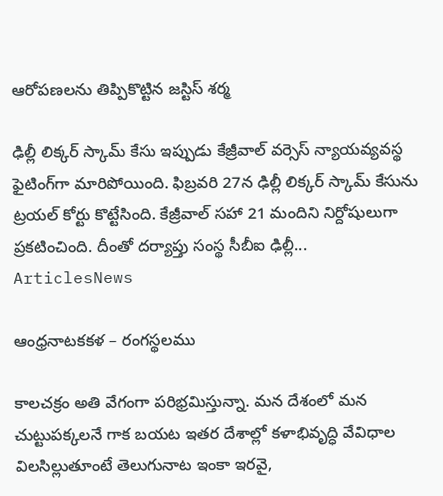ఆరోపణలను తిప్పికొట్టిన జస్టిస్ శర్మ

ఢిల్లీ లిక్కర్ స్కామ్ కేసు ఇప్పుడు కేజ్రీవాల్ వర్సెస్ న్యాయవ్యవస్థ ఫైటింగ్‌గా మారిపోయింది. ఫిబ్రవరి 27న ఢిల్లీ లిక్కర్ స్కామ్ కేసును ట్రయల్ కోర్టు కొట్టేసింది. కేజ్రీవాల్ సహా 21 మందిని నిర్దోషులుగా ప్రకటించింది. దీంతో దర్యాప్తు సంస్థ సీబీఐ ఢిల్లీ...
ArticlesNews

ఆంధ్రనాటకకళ – రంగస్థలము

కాలచక్రం అతి వేగంగా పరిభ్రమిస్తున్నా. మన దేశంలో మన చుట్టుపక్కలనే గాక బయట ఇతర దేశాల్లో కళాభివృద్ధి వేవిధాల విలసిల్లుతూంటే తెలుగునాట ఇంకా ఇరవై,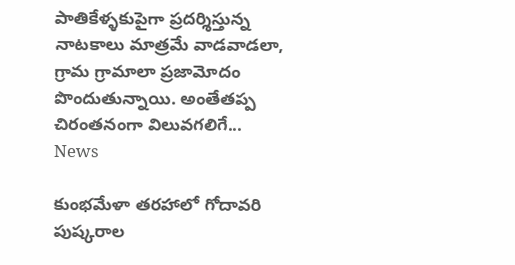పాతికేళ్ళకుపైగా ప్రదర్శిస్తున్న నాటకాలు మాత్రమే వాడవాడలా, గ్రామ గ్రామాలా ప్రజామోదం పొందుతున్నాయి. అంతేతప్ప చిరంతనంగా విలువగలిగే...
News

కుంభమేళా తరహాలో గోదావరి పుష్కరాల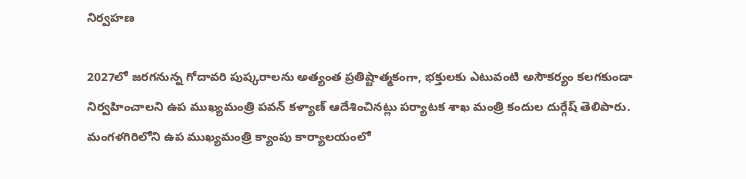నిర్వహణ

2027లో జరగనున్న గోదావరి పుష్కరాలను అత్యంత ప్రతిష్టాత్మకంగా, భక్తులకు ఎటువంటి అసౌకర్యం కలగకుండా నిర్వహించాలని ఉప ముఖ్యమంత్రి పవన్ కళ్యాణ్ ఆదేశించినట్లు పర్యాటక శాఖ మంత్రి కందుల దుర్గేష్ తెలిపారు. మంగళగిరిలోని ఉప ముఖ్యమంత్రి క్యాంపు కార్యాలయంలో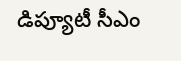డిప్యూటీ సీఎం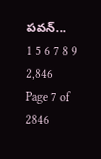పవన్...
1 5 6 7 8 9 2,846
Page 7 of 2846